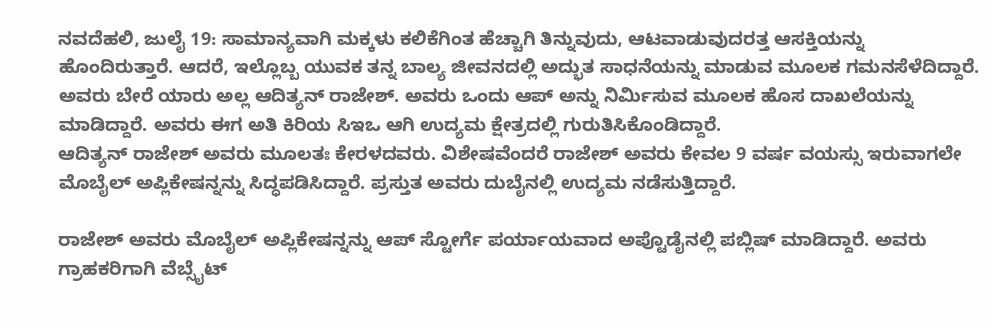ನವದೆಹಲಿ, ಜುಲೈ 19: ಸಾಮಾನ್ಯವಾಗಿ ಮಕ್ಕಳು ಕಲಿಕೆಗಿಂತ ಹೆಚ್ಚಾಗಿ ತಿನ್ನುವುದು, ಆಟವಾಡುವುದರತ್ತ ಆಸಕ್ತಿಯನ್ನು ಹೊಂದಿರುತ್ತಾರೆ. ಆದರೆ, ಇಲ್ಲೊಬ್ಬ ಯುವಕ ತನ್ನ ಬಾಲ್ಯ ಜೀವನದಲ್ಲಿ ಅದ್ಭುತ ಸಾಧನೆಯನ್ನು ಮಾಡುವ ಮೂಲಕ ಗಮನಸೆಳೆದಿದ್ದಾರೆ. ಅವರು ಬೇರೆ ಯಾರು ಅಲ್ಲ ಆದಿತ್ಯನ್ ರಾಜೇಶ್. ಅವರು ಒಂದು ಆಪ್ ಅನ್ನು ನಿರ್ಮಿಸುವ ಮೂಲಕ ಹೊಸ ದಾಖಲೆಯನ್ನು ಮಾಡಿದ್ದಾರೆ. ಅವರು ಈಗ ಅತಿ ಕಿರಿಯ ಸಿಇಒ ಆಗಿ ಉದ್ಯಮ ಕ್ಷೇತ್ರದಲ್ಲಿ ಗುರುತಿಸಿಕೊಂಡಿದ್ದಾರೆ.
ಆದಿತ್ಯನ್ ರಾಜೇಶ್ ಅವರು ಮೂಲತಃ ಕೇರಳದವರು. ವಿಶೇಷವೆಂದರೆ ರಾಜೇಶ್ ಅವರು ಕೇವಲ 9 ವರ್ಷ ವಯಸ್ಸು ಇರುವಾಗಲೇ ಮೊಬೈಲ್ ಅಪ್ಲಿಕೇಷನ್ನನ್ನು ಸಿದ್ಧಪಡಿಸಿದ್ದಾರೆ. ಪ್ರಸ್ತುತ ಅವರು ದುಬೈನಲ್ಲಿ ಉದ್ಯಮ ನಡೆಸುತ್ತಿದ್ದಾರೆ.

ರಾಜೇಶ್ ಅವರು ಮೊಬೈಲ್ ಅಪ್ಲಿಕೇಷನ್ನನ್ನು ಆಪ್ ಸ್ಟೋರ್ಗೆ ಪರ್ಯಾಯವಾದ ಅಪ್ಟೊಡೈನಲ್ಲಿ ಪಬ್ಲಿಷ್ ಮಾಡಿದ್ದಾರೆ. ಅವರು ಗ್ರಾಹಕರಿಗಾಗಿ ವೆಬ್ಸೈಟ್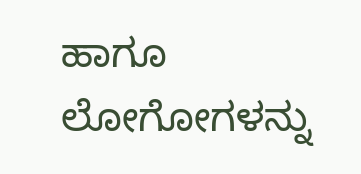ಹಾಗೂ ಲೋಗೋಗಳನ್ನು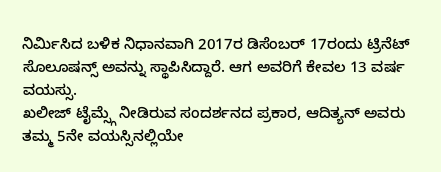ನಿರ್ಮಿಸಿದ ಬಳಿಕ ನಿಧಾನವಾಗಿ 2017ರ ಡಿಸೆಂಬರ್ 17ರಂದು ಟ್ರಿನೆಟ್ ಸೊಲೂಷನ್ಸ್ ಅವನ್ನು ಸ್ಥಾಪಿಸಿದ್ದಾರೆ. ಆಗ ಅವರಿಗೆ ಕೇವಲ 13 ವರ್ಷ ವಯಸ್ಸು.
ಖಲೀಜ್ ಟೈಮ್ಸ್ಗೆ ನೀಡಿರುವ ಸಂದರ್ಶನದ ಪ್ರಕಾರ, ಆದಿತ್ಯನ್ ಅವರು ತಮ್ಮ 5ನೇ ವಯಸ್ಸಿನಲ್ಲಿಯೇ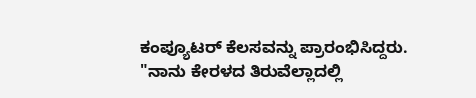ಕಂಪ್ಯೂಟರ್ ಕೆಲಸವನ್ನು ಪ್ರಾರಂಭಿಸಿದ್ದರು. "ನಾನು ಕೇರಳದ ತಿರುವೆಲ್ಲಾದಲ್ಲಿ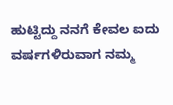ಹುಟ್ಟಿದ್ದು ನನಗೆ ಕೇವಲ ಐದು ವರ್ಷಗಳಿರುವಾಗ ನಮ್ಮ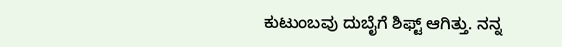ಕುಟುಂಬವು ದುಬೈಗೆ ಶಿಫ್ಟ್ ಆಗಿತ್ತು. ನನ್ನ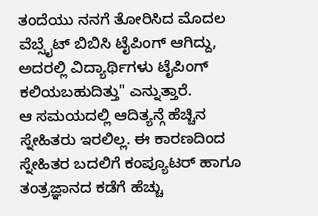ತಂದೆಯು ನನಗೆ ತೋರಿಸಿದ ಮೊದಲ ವೆಬ್ಸೈಟ್ ಬಿಬಿಸಿ ಟೈಪಿಂಗ್ ಆಗಿದ್ದು, ಅದರಲ್ಲಿ ವಿದ್ಯಾರ್ಥಿಗಳು ಟೈಪಿಂಗ್ ಕಲಿಯಬಹುದಿತ್ತು" ಎನ್ನುತ್ತಾರೆ.
ಆ ಸಮಯದಲ್ಲಿ ಆದಿತ್ಯನ್ಗೆ ಹೆಚ್ಚಿನ ಸ್ನೇಹಿತರು ಇರಲಿಲ್ಲ. ಈ ಕಾರಣದಿಂದ ಸ್ನೇಹಿತರ ಬದಲಿಗೆ ಕಂಪ್ಯೂಟರ್ ಹಾಗೂ ತಂತ್ರಜ್ಞಾನದ ಕಡೆಗೆ ಹೆಚ್ಚು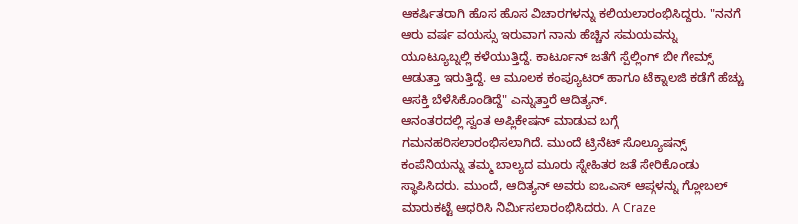ಆಕರ್ಷಿತರಾಗಿ ಹೊಸ ಹೊಸ ವಿಚಾರಗಳನ್ನು ಕಲಿಯಲಾರಂಭಿಸಿದ್ದರು. "ನನಗೆ ಆರು ವರ್ಷ ವಯಸ್ಸು ಇರುವಾಗ ನಾನು ಹೆಚ್ಚಿನ ಸಮಯವನ್ನು ಯೂಟ್ಯೂಬ್ನಲ್ಲಿ ಕಳೆಯುತ್ತಿದ್ದೆ. ಕಾರ್ಟೂನ್ ಜತೆಗೆ ಸ್ಪೆಲ್ಲಿಂಗ್ ಬೀ ಗೇಮ್ಸ್ ಆಡುತ್ತಾ ಇರುತ್ತಿದ್ದೆ. ಆ ಮೂಲಕ ಕಂಪ್ಯೂಟರ್ ಹಾಗೂ ಟೆಕ್ನಾಲಜಿ ಕಡೆಗೆ ಹೆಚ್ಚು ಆಸಕ್ತಿ ಬೆಳೆಸಿಕೊಂಡಿದ್ದೆ" ಎನ್ನುತ್ತಾರೆ ಆದಿತ್ಯನ್.
ಆನಂತರದಲ್ಲಿ ಸ್ವಂತ ಅಪ್ಲಿಕೇಷನ್ ಮಾಡುವ ಬಗ್ಗೆ ಗಮನಹರಿಸಲಾರಂಭಿಸಲಾಗಿದೆ. ಮುಂದೆ ಟ್ರಿನೆಟ್ ಸೊಲ್ಯೂಷನ್ಸ್ ಕಂಪೆನಿಯನ್ನು ತಮ್ಮ ಬಾಲ್ಯದ ಮೂರು ಸ್ನೇಹಿತರ ಜತೆ ಸೇರಿಕೊಂಡು ಸ್ಥಾಪಿಸಿದರು. ಮುಂದೆ, ಆದಿತ್ಯನ್ ಅವರು ಐಒಎಸ್ ಆಪ್ಗಳನ್ನು ಗ್ಲೋಬಲ್ ಮಾರುಕಟ್ಟೆ ಆಧರಿಸಿ ನಿರ್ಮಿಸಲಾರಂಭಿಸಿದರು. A Craze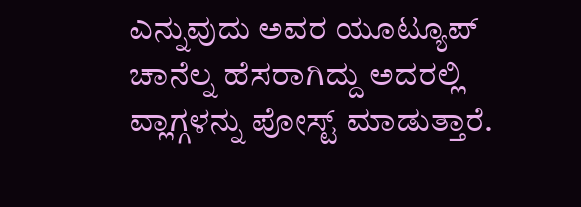ಎನ್ನುವುದು ಅವರ ಯೂಟ್ಯೂಪ್ ಚಾನೆಲ್ನ ಹೆಸರಾಗಿದ್ದು ಅದರಲ್ಲಿ ವ್ಲಾಗ್ಗಳನ್ನು ಪೋಸ್ಟ್ ಮಾಡುತ್ತಾರೆ.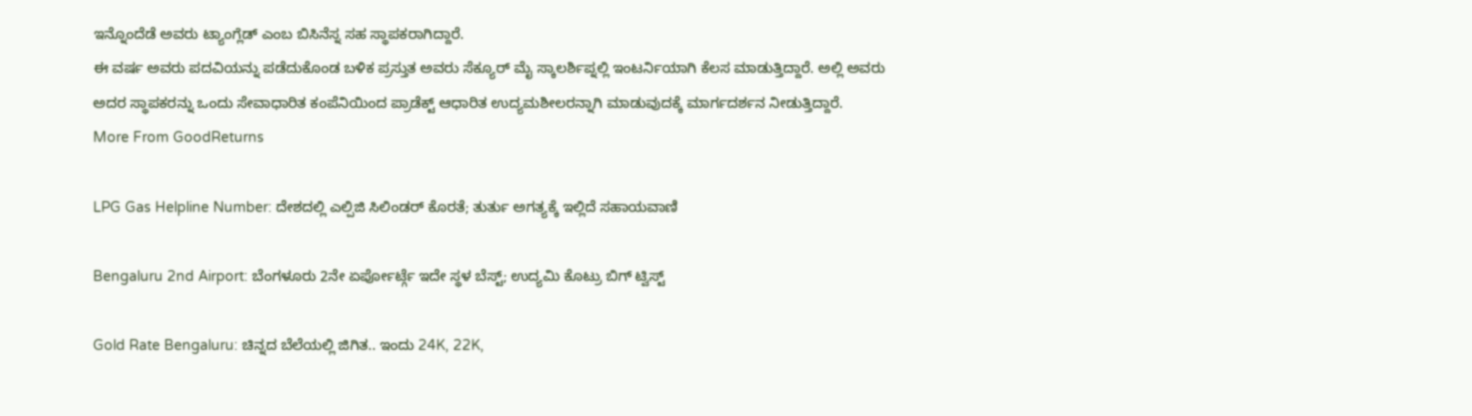ಇನ್ನೊಂದೆಡೆ ಅವರು ಟ್ಯಾಂಗ್ಲೆಡ್ ಎಂಬ ಬಿಸಿನೆಸ್ನ ಸಹ ಸ್ಥಾಪಕರಾಗಿದ್ದಾರೆ.
ಈ ವರ್ಷ ಅವರು ಪದವಿಯನ್ನು ಪಡೆದುಕೊಂಡ ಬಳಿಕ ಪ್ರಸ್ತುತ ಅವರು ಸೆಕ್ಯೂರ್ ಮೈ ಸ್ಕಾಲರ್ಶಿಪ್ನಲ್ಲಿ ಇಂಟರ್ನಿಯಾಗಿ ಕೆಲಸ ಮಾಡುತ್ತಿದ್ದಾರೆ. ಅಲ್ಲಿ ಅವರು ಅದರ ಸ್ಥಾಪಕರನ್ನು ಒಂದು ಸೇವಾಧಾರಿತ ಕಂಪೆನಿಯಿಂದ ಪ್ರಾಡೆಕ್ಟ್ ಆಧಾರಿತ ಉದ್ಯಮಶೀಲರನ್ನಾಗಿ ಮಾಡುವುದಕ್ಕೆ ಮಾರ್ಗದರ್ಶನ ನೀಡುತ್ತಿದ್ದಾರೆ.
More From GoodReturns

LPG Gas Helpline Number: ದೇಶದಲ್ಲಿ ಎಲ್ಪಿಜಿ ಸಿಲಿಂಡರ್ ಕೊರತೆ; ತುರ್ತು ಅಗತ್ಯಕ್ಕೆ ಇಲ್ಲಿದೆ ಸಹಾಯವಾಣಿ

Bengaluru 2nd Airport: ಬೆಂಗಳೂರು 2ನೇ ಏರ್ಪೋರ್ಟ್ಗೆ ಇದೇ ಸ್ಥಳ ಬೆಸ್ಟ್; ಉದ್ಯಮಿ ಕೊಟ್ರು ಬಿಗ್ ಟ್ವಿಸ್ಟ್

Gold Rate Bengaluru: ಚಿನ್ನದ ಬೆಲೆಯಲ್ಲಿ ಜಿಗಿತ.. ಇಂದು 24K, 22K,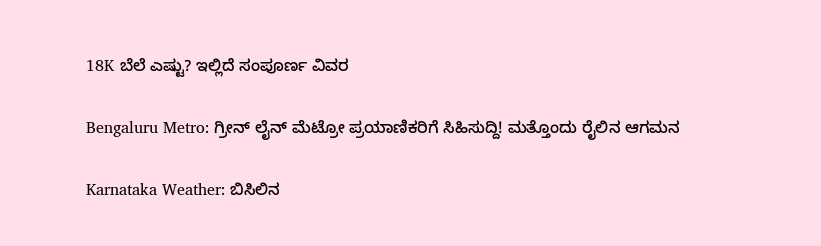18K ಬೆಲೆ ಎಷ್ಟು? ಇಲ್ಲಿದೆ ಸಂಪೂರ್ಣ ವಿವರ

Bengaluru Metro: ಗ್ರೀನ್ ಲೈನ್ ಮೆಟ್ರೋ ಪ್ರಯಾಣಿಕರಿಗೆ ಸಿಹಿಸುದ್ದಿ! ಮತ್ತೊಂದು ರೈಲಿನ ಆಗಮನ

Karnataka Weather: ಬಿಸಿಲಿನ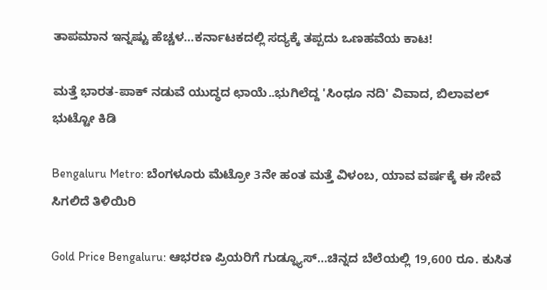ತಾಪಮಾನ ಇನ್ನಷ್ಟು ಹೆಚ್ಚಳ…ಕರ್ನಾಟಕದಲ್ಲಿ ಸದ್ಯಕ್ಕೆ ತಪ್ಪದು ಒಣಹವೆಯ ಕಾಟ!

ಮತ್ತೆ ಭಾರತ-ಪಾಕ್ ನಡುವೆ ಯುದ್ಧದ ಛಾಯೆ..ಭುಗಿಲೆದ್ದ 'ಸಿಂಧೂ ನದಿ' ವಿವಾದ, ಬಿಲಾವಲ್ ಭುಟ್ಟೋ ಕಿಡಿ

Bengaluru Metro: ಬೆಂಗಳೂರು ಮೆಟ್ರೋ 3ನೇ ಹಂತ ಮತ್ತೆ ವಿಳಂಬ, ಯಾವ ವರ್ಷಕ್ಕೆ ಈ ಸೇವೆ ಸಿಗಲಿದೆ ತಿಳಿಯಿರಿ

Gold Price Bengaluru: ಆಭರಣ ಪ್ರಿಯರಿಗೆ ಗುಡ್ನ್ಯೂಸ್…ಚಿನ್ನದ ಬೆಲೆಯಲ್ಲಿ 19,600 ರೂ. ಕುಸಿತ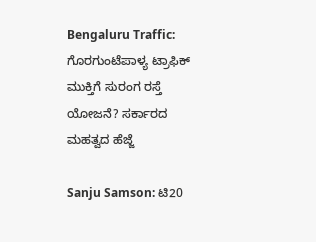Bengaluru Traffic: ಗೊರಗುಂಟೆಪಾಳ್ಯ ಟ್ರಾಫಿಕ್ ಮುಕ್ತಿಗೆ ಸುರಂಗ ರಸ್ತೆ ಯೋಜನೆ? ಸರ್ಕಾರದ ಮಹತ್ವದ ಹೆಜ್ಜೆ

Sanju Samson: ಟಿ20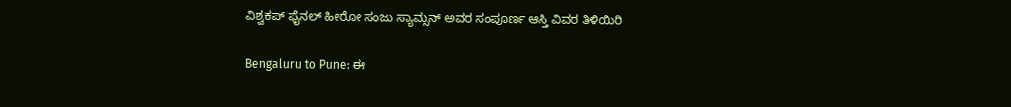ವಿಶ್ವಕಪ್ ಫೈನಲ್ ಹೀರೋ ಸಂಜು ಸ್ಯಾಮ್ಸನ್ ಅವರ ಸಂಪೂರ್ಣ ಆಸ್ತಿ ವಿವರ ತಿಳಿಯಿರಿ

Bengaluru to Pune: ಈ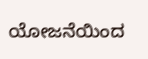ಯೋಜನೆಯಿಂದ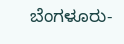ಬೆಂಗಳೂರು-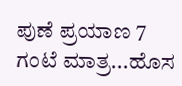ಪುಣೆ ಪ್ರಯಾಣ 7 ಗಂಟೆ ಮಾತ್ರ...ಹೊಸ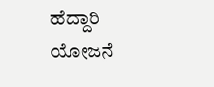ಹೆದ್ದಾರಿ ಯೋಜನೆ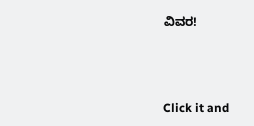ವಿವರ!



Click it and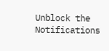Unblock the Notifications